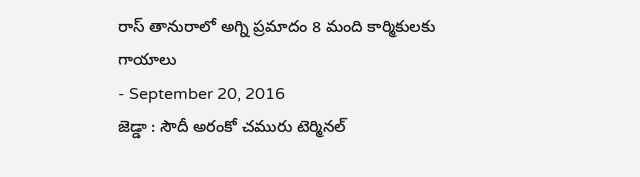రాస్ తానురాలో అగ్ని ప్రమాదం 8 మంది కార్మికులకు గాయాలు
- September 20, 2016
జెడ్డా : సౌదీ అరంకో చమురు టెర్మినల్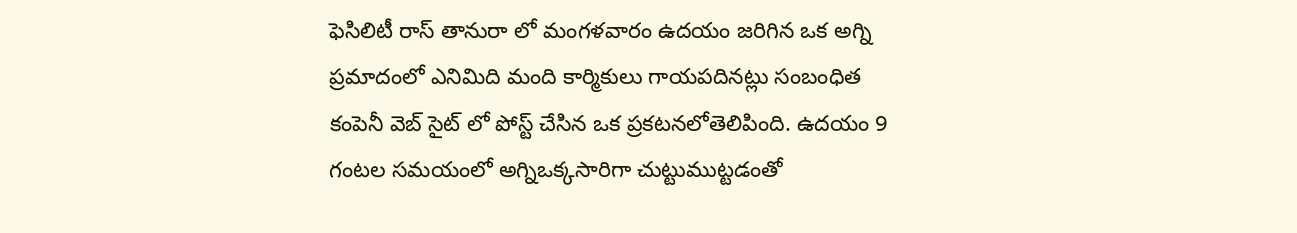ఫెసిలిటీ రాస్ తానురా లో మంగళవారం ఉదయం జరిగిన ఒక అగ్ని ప్రమాదంలో ఎనిమిది మంది కార్మికులు గాయపదినట్లు సంబంధిత కంపెనీ వెబ్ సైట్ లో పోస్ట్ చేసిన ఒక ప్రకటనలోతెలిపింది. ఉదయం 9 గంటల సమయంలో అగ్నిఒక్కసారిగా చుట్టుముట్టడంతో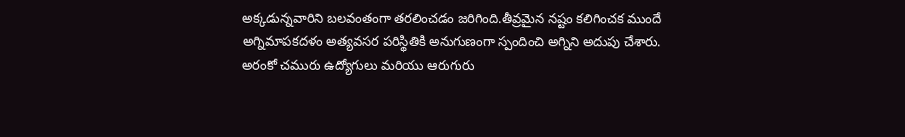అక్కడున్నవారిని బలవంతంగా తరలించడం జరిగింది.తీవ్రమైన నష్టం కలిగించక ముందే అగ్నిమాపకదళం అత్యవసర పరిస్థితికి అనుగుణంగా స్పందించి అగ్నిని అదుపు చేశారు.
అరంకో చమురు ఉద్యోగులు మరియు ఆరుగురు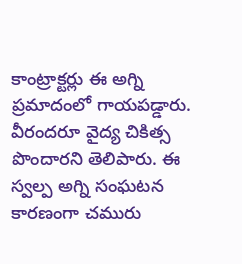కాంట్రాక్టర్లు ఈ అగ్ని ప్రమాదంలో గాయపడ్డారు. వీరందరూ వైద్య చికిత్స పొందారని తెలిపారు. ఈ స్వల్ప అగ్ని సంఘటన కారణంగా చమురు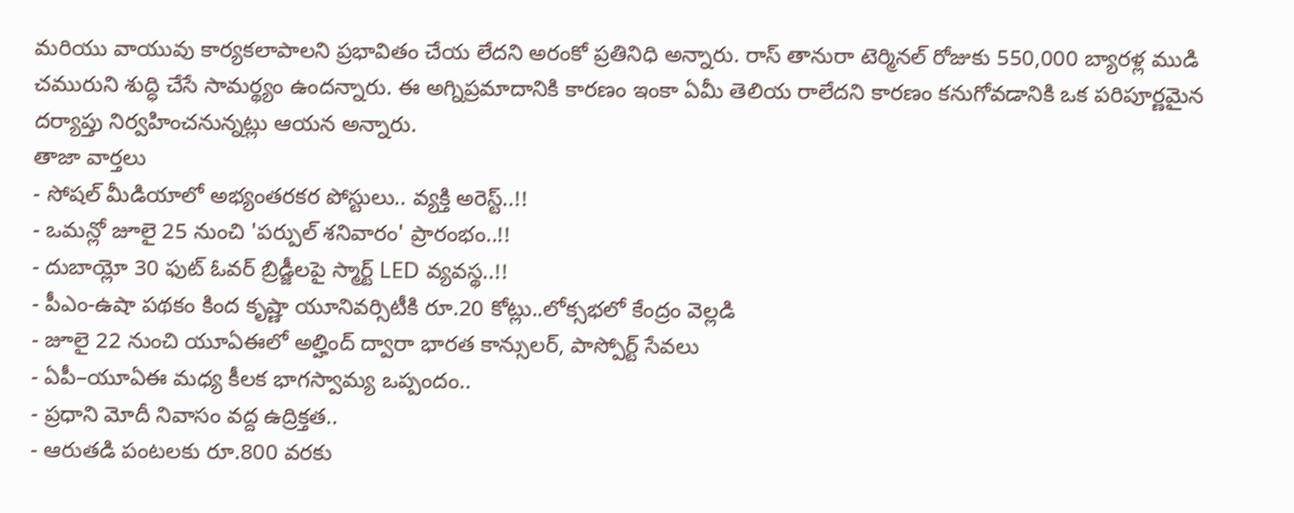మరియు వాయువు కార్యకలాపాలని ప్రభావితం చేయ లేదని అరంకో ప్రతినిధి అన్నారు. రాస్ తానురా టెర్మినల్ రోజుకు 550,000 బ్యారళ్ల ముడి చమురుని శుద్ధి చేసే సామర్థ్యం ఉందన్నారు. ఈ అగ్నిప్రమాదానికి కారణం ఇంకా ఏమీ తెలియ రాలేదని కారణం కనుగోవడానికి ఒక పరిపూర్ణమైన దర్యాప్తు నిర్వహించనున్నట్లు ఆయన అన్నారు.
తాజా వార్తలు
- సోషల్ మీడియాలో అభ్యంతరకర పోస్టులు.. వ్యక్తి అరెస్ట్..!!
- ఒమన్లో జూలై 25 నుంచి 'పర్పుల్ శనివారం' ప్రారంభం..!!
- దుబాయ్లో 30 ఫుట్ ఓవర్ బ్రిడ్జీలపై స్మార్ట్ LED వ్యవస్థ..!!
- పీఎం-ఉషా పథకం కింద కృష్ణా యూనివర్సిటీకి రూ.20 కోట్లు..లోక్సభలో కేంద్రం వెల్లడి
- జూలై 22 నుంచి యూఏఈలో అల్హింద్ ద్వారా భారత కాన్సులర్, పాస్పోర్ట్ సేవలు
- ఏపీ–యూఏఈ మధ్య కీలక భాగస్వామ్య ఒప్పందం..
- ప్రధాని మోదీ నివాసం వద్ద ఉద్రిక్తత..
- ఆరుతడి పంటలకు రూ.800 వరకు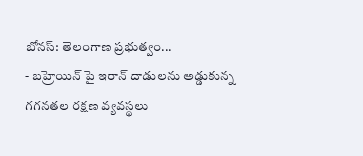బోనస్: తెలంగాణ ప్రభుత్వం...
- బహ్రెయిన్ పై ఇరాన్ దాడులను అడ్డుకున్న గగనతల రక్షణ వ్యవస్థలు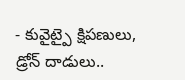- కువైట్పై క్షిపణులు, డ్రోన్ దాడులు..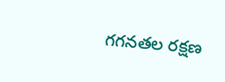గగనతల రక్షణ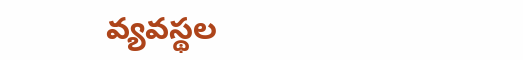వ్యవస్థల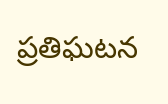ప్రతిఘటన